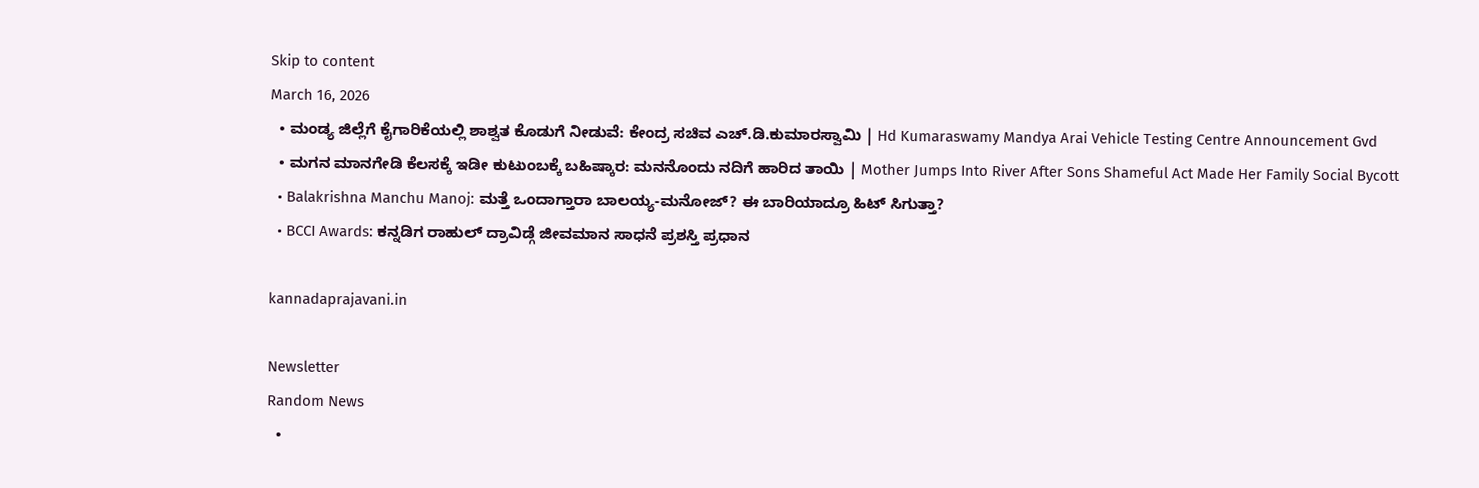Skip to content
March 16, 2026
  • ಮಂಡ್ಯ ಜಿಲ್ಲೆಗೆ ಕೈಗಾರಿಕೆಯಲ್ಲಿ ಶಾಶ್ವತ ಕೊಡುಗೆ ನೀಡುವೆ: ಕೇಂದ್ರ ಸಚಿವ ಎಚ್.ಡಿ.ಕುಮಾರಸ್ವಾಮಿ | Hd Kumaraswamy Mandya Arai Vehicle Testing Centre Announcement Gvd
  • ಮಗನ ಮಾನಗೇಡಿ ಕೆಲಸಕ್ಕೆ ಇಡೀ ಕುಟುಂಬಕ್ಕೆ ಬಹಿಷ್ಕಾರ: ಮನನೊಂದು ನದಿಗೆ ಹಾರಿದ ತಾಯಿ | Mother Jumps Into River After Sons Shameful Act Made Her Family Social Bycott
  • Balakrishna Manchu Manoj: ಮತ್ತೆ ಒಂದಾಗ್ತಾರಾ ಬಾಲಯ್ಯ-ಮನೋಜ್? ಈ ಬಾರಿಯಾದ್ರೂ ಹಿಟ್ ಸಿಗುತ್ತಾ?
  • BCCI Awards: ಕನ್ನಡಿಗ ರಾಹುಲ್ ದ್ರಾವಿಡ್ಗೆ ಜೀವಮಾನ ಸಾಧನೆ ಪ್ರಶಸ್ತಿ ಪ್ರಧಾನ

kannadaprajavani.in

Newsletter
Random News
  •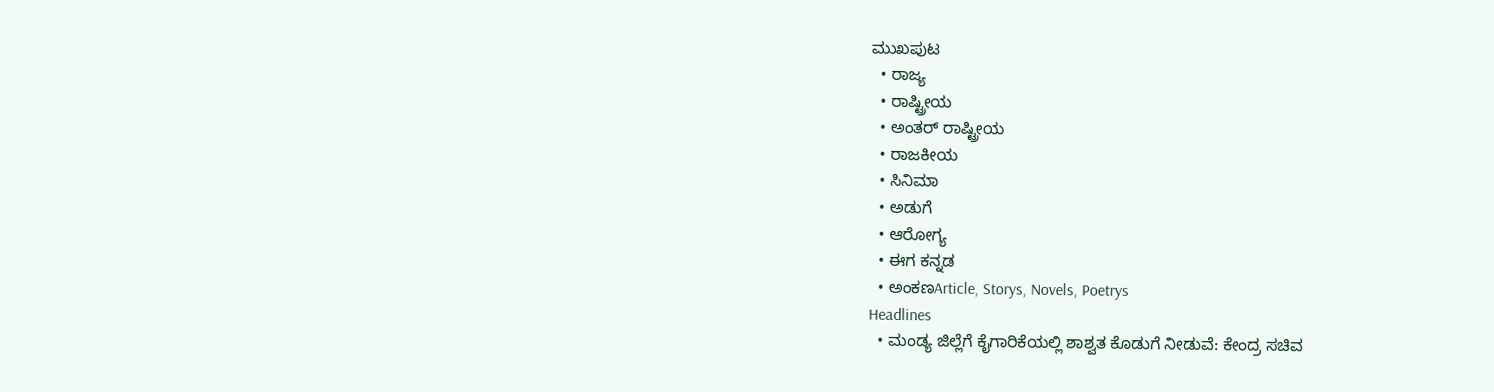ಮುಖಪುಟ
  • ರಾಜ್ಯ
  • ರಾಷ್ಟ್ರೀಯ
  • ಅಂತರ್ ರಾಷ್ಟ್ರೀಯ
  • ರಾಜಕೀಯ
  • ಸಿನಿಮಾ
  • ಅಡುಗೆ
  • ಆರೋಗ್ಯ
  • ಈಗ ಕನ್ನಡ
  • ಅಂಕಣArticle, Storys, Novels, Poetrys
Headlines
  • ಮಂಡ್ಯ ಜಿಲ್ಲೆಗೆ ಕೈಗಾರಿಕೆಯಲ್ಲಿ ಶಾಶ್ವತ ಕೊಡುಗೆ ನೀಡುವೆ: ಕೇಂದ್ರ ಸಚಿವ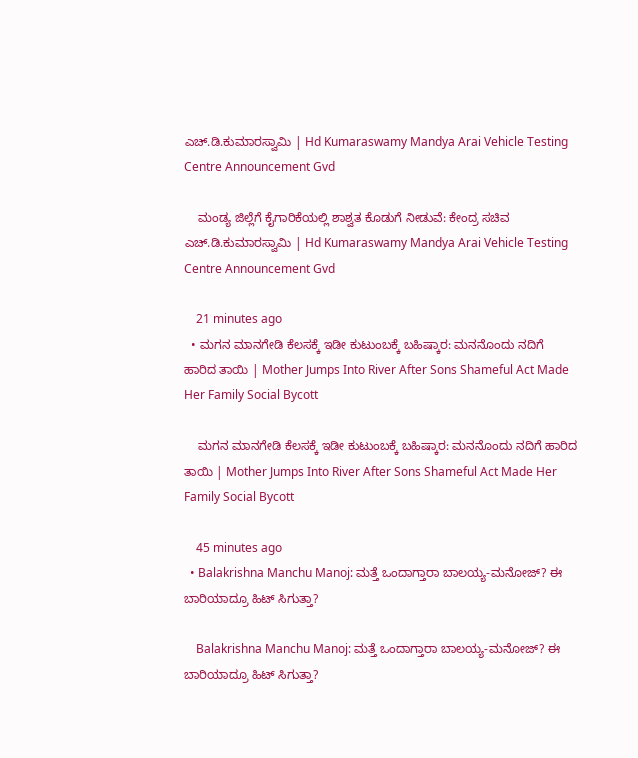ಎಚ್.ಡಿ.ಕುಮಾರಸ್ವಾಮಿ | Hd Kumaraswamy Mandya Arai Vehicle Testing Centre Announcement Gvd

    ಮಂಡ್ಯ ಜಿಲ್ಲೆಗೆ ಕೈಗಾರಿಕೆಯಲ್ಲಿ ಶಾಶ್ವತ ಕೊಡುಗೆ ನೀಡುವೆ: ಕೇಂದ್ರ ಸಚಿವ ಎಚ್.ಡಿ.ಕುಮಾರಸ್ವಾಮಿ | Hd Kumaraswamy Mandya Arai Vehicle Testing Centre Announcement Gvd

    21 minutes ago
  • ಮಗನ ಮಾನಗೇಡಿ ಕೆಲಸಕ್ಕೆ ಇಡೀ ಕುಟುಂಬಕ್ಕೆ ಬಹಿಷ್ಕಾರ: ಮನನೊಂದು ನದಿಗೆ ಹಾರಿದ ತಾಯಿ | Mother Jumps Into River After Sons Shameful Act Made Her Family Social Bycott

    ಮಗನ ಮಾನಗೇಡಿ ಕೆಲಸಕ್ಕೆ ಇಡೀ ಕುಟುಂಬಕ್ಕೆ ಬಹಿಷ್ಕಾರ: ಮನನೊಂದು ನದಿಗೆ ಹಾರಿದ ತಾಯಿ | Mother Jumps Into River After Sons Shameful Act Made Her Family Social Bycott

    45 minutes ago
  • Balakrishna Manchu Manoj: ಮತ್ತೆ ಒಂದಾಗ್ತಾರಾ ಬಾಲಯ್ಯ-ಮನೋಜ್? ಈ ಬಾರಿಯಾದ್ರೂ ಹಿಟ್ ಸಿಗುತ್ತಾ?

    Balakrishna Manchu Manoj: ಮತ್ತೆ ಒಂದಾಗ್ತಾರಾ ಬಾಲಯ್ಯ-ಮನೋಜ್? ಈ ಬಾರಿಯಾದ್ರೂ ಹಿಟ್ ಸಿಗುತ್ತಾ?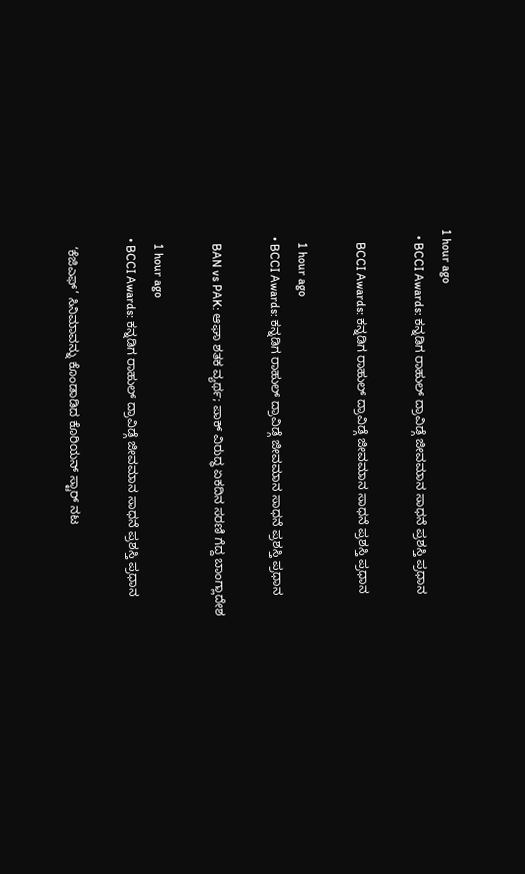1 hour ago
  • BCCI Awards: ಕನ್ನಡಿಗ ರಾಹುಲ್ ದ್ರಾವಿಡ್ಗೆ ಜೀವಮಾನ ಸಾಧನೆ ಪ್ರಶಸ್ತಿ ಪ್ರಧಾನ

    BCCI Awards: ಕನ್ನಡಿಗ ರಾಹುಲ್ ದ್ರಾವಿಡ್ಗೆ ಜೀವಮಾನ ಸಾಧನೆ ಪ್ರಶಸ್ತಿ ಪ್ರಧಾನ

    1 hour ago
  • BCCI Awards: ಕನ್ನಡಿಗ ರಾಹುಲ್ ದ್ರಾವಿಡ್ಗೆ ಜೀವಮಾನ ಸಾಧನೆ ಪ್ರಶಸ್ತಿ ಪ್ರಧಾನ

    BAN vs PAK: ಆಘಾ ಶತಕ ವ್ಯರ್ಥ; ಪಾಕ್ ವಿರುದ್ಧ ಏಕದಿನ ಸರಣಿ ಗೆದ್ದ ಬಾಂಗ್ಲಾದೇಶ

    1 hour ago
  • BCCI Awards: ಕನ್ನಡಿಗ ರಾಹುಲ್ ದ್ರಾವಿಡ್ಗೆ ಜೀವಮಾನ ಸಾಧನೆ ಪ್ರಶಸ್ತಿ ಪ್ರಧಾನ

    ‘ಕೆಜಿಎಫ್’ ಸಿನಿಮಾವನ್ನು ಕೊಂಡಾಡಿದ ಕೊರಿಯನ್ ಸ್ಟಾರ್ ನಟ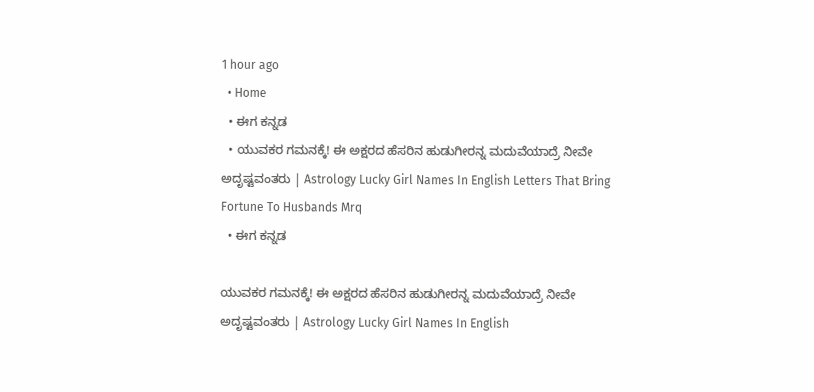1 hour ago
  • Home
  • ಈಗ ಕನ್ನಡ
  • ಯುವಕರ ಗಮನಕ್ಕೆ! ಈ ಅಕ್ಷರದ ಹೆಸರಿನ ಹುಡುಗೀರನ್ನ ಮದುವೆಯಾದ್ರೆ ನೀವೇ ಅದೃಷ್ಟವಂತರು | Astrology Lucky Girl Names In English Letters That Bring Fortune To Husbands Mrq
  • ಈಗ ಕನ್ನಡ

ಯುವಕರ ಗಮನಕ್ಕೆ! ಈ ಅಕ್ಷರದ ಹೆಸರಿನ ಹುಡುಗೀರನ್ನ ಮದುವೆಯಾದ್ರೆ ನೀವೇ ಅದೃಷ್ಟವಂತರು | Astrology Lucky Girl Names In English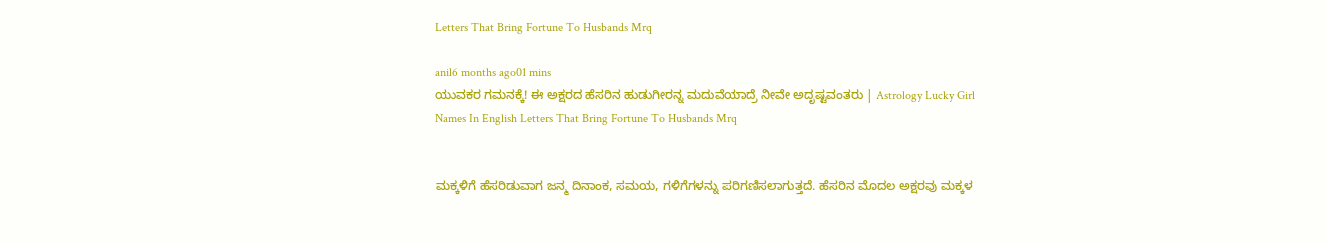Letters That Bring Fortune To Husbands Mrq

anil6 months ago01 mins
ಯುವಕರ ಗಮನಕ್ಕೆ! ಈ ಅಕ್ಷರದ ಹೆಸರಿನ ಹುಡುಗೀರನ್ನ ಮದುವೆಯಾದ್ರೆ ನೀವೇ ಅದೃಷ್ಟವಂತರು | Astrology Lucky Girl Names In English Letters That Bring Fortune To Husbands Mrq


ಮಕ್ಕಳಿಗೆ ಹೆಸರಿಡುವಾಗ ಜನ್ಮ ದಿನಾಂಕ, ಸಮಯ, ಗಳಿಗೆಗಳನ್ನು ಪರಿಗಣಿಸಲಾಗುತ್ತದೆ. ಹೆಸರಿನ ಮೊದಲ ಅಕ್ಷರವು ಮಕ್ಕಳ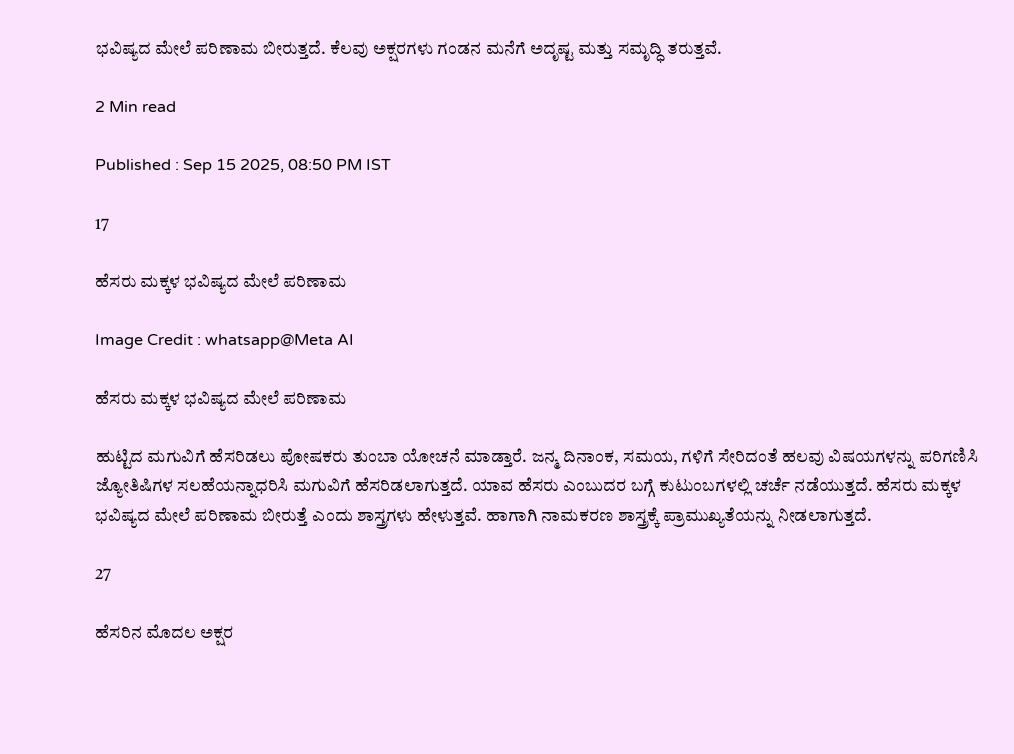ಭವಿಷ್ಯದ ಮೇಲೆ ಪರಿಣಾಮ ಬೀರುತ್ತದೆ. ಕೆಲವು ಅಕ್ಷರಗಳು ಗಂಡನ ಮನೆಗೆ ಅದೃಷ್ಟ ಮತ್ತು ಸಮೃದ್ಧಿ ತರುತ್ತವೆ.

2 Min read

Published : Sep 15 2025, 08:50 PM IST

17

ಹೆಸರು ಮಕ್ಕಳ ಭವಿಷ್ಯದ ಮೇಲೆ ಪರಿಣಾಮ

Image Credit : whatsapp@Meta AI

ಹೆಸರು ಮಕ್ಕಳ ಭವಿಷ್ಯದ ಮೇಲೆ ಪರಿಣಾಮ

ಹುಟ್ಟಿದ ಮಗುವಿಗೆ ಹೆಸರಿಡಲು ಪೋಷಕರು ತುಂಬಾ ಯೋಚನೆ ಮಾಡ್ತಾರೆ. ಜನ್ಮ ದಿನಾಂಕ, ಸಮಯ, ಗಳಿಗೆ ಸೇರಿದಂತೆ ಹಲವು ವಿಷಯಗಳನ್ನು ಪರಿಗಣಿಸಿ ಜ್ಯೋತಿಷಿಗಳ ಸಲಹೆಯನ್ನಾಧರಿಸಿ ಮಗುವಿಗೆ ಹೆಸರಿಡಲಾಗುತ್ತದೆ. ಯಾವ ಹೆಸರು ಎಂಬುದರ ಬಗ್ಗೆ ಕುಟುಂಬಗಳಲ್ಲಿ ಚರ್ಚೆ ನಡೆಯುತ್ತದೆ. ಹೆಸರು ಮಕ್ಕಳ ಭವಿಷ್ಯದ ಮೇಲೆ ಪರಿಣಾಮ ಬೀರುತ್ತೆ ಎಂದು ಶಾಸ್ತ್ರಗಳು ಹೇಳುತ್ತವೆ. ಹಾಗಾಗಿ ನಾಮಕರಣ ಶಾಸ್ತ್ರಕ್ಕೆ ಪ್ರಾಮುಖ್ಯತೆಯನ್ನು ನೀಡಲಾಗುತ್ತದೆ.

27

ಹೆಸರಿನ ಮೊದಲ ಅಕ್ಷರ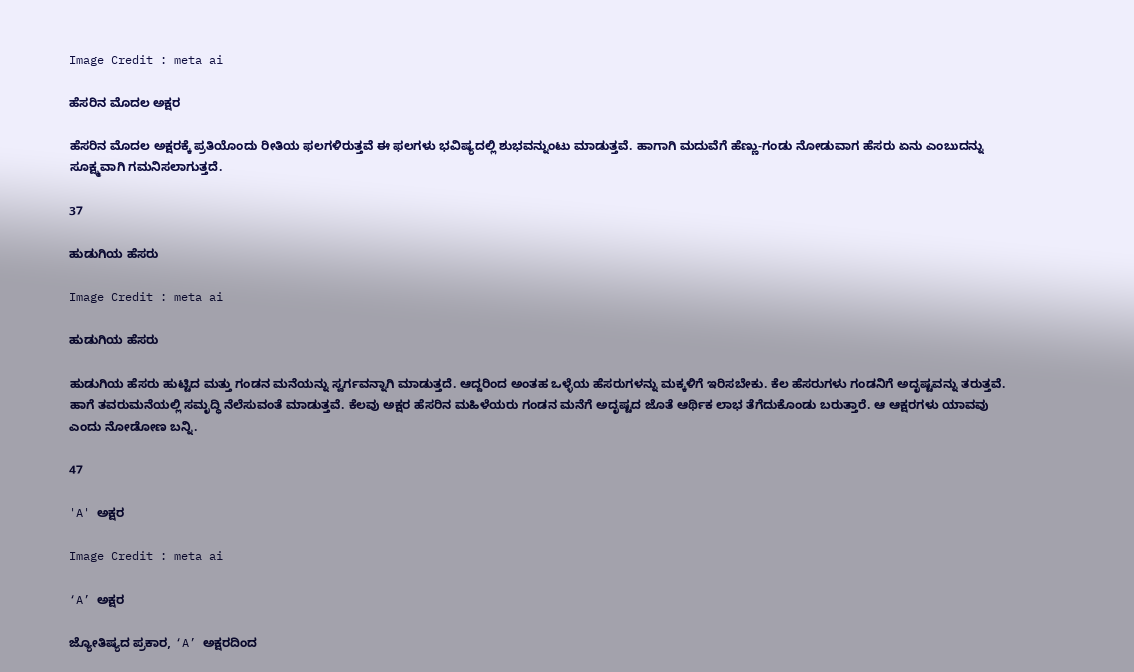Image Credit : meta ai

ಹೆಸರಿನ ಮೊದಲ ಅಕ್ಷರ

ಹೆಸರಿನ ಮೊದಲ ಅಕ್ಷರಕ್ಕೆ ಪ್ರತಿಯೊಂದು ರೀತಿಯ ಫಲಗಳಿರುತ್ತವೆ ಈ ಫಲಗಳು ಭವಿಷ್ಯದಲ್ಲಿ ಶುಭವನ್ನುಂಟು ಮಾಡುತ್ತವೆ. ಹಾಗಾಗಿ ಮದುವೆಗೆ ಹೆಣ್ಣು-ಗಂಡು ನೋಡುವಾಗ ಹೆಸರು ಏನು ಎಂಬುದನ್ನು ಸೂಕ್ಷ್ಮವಾಗಿ ಗಮನಿಸಲಾಗುತ್ತದೆ.

37

ಹುಡುಗಿಯ ಹೆಸರು

Image Credit : meta ai

ಹುಡುಗಿಯ ಹೆಸರು

ಹುಡುಗಿಯ ಹೆಸರು ಹುಟ್ಟಿದ ಮತ್ತು ಗಂಡನ ಮನೆಯನ್ನು ಸ್ವರ್ಗವನ್ನಾಗಿ ಮಾಡುತ್ತದೆ. ಆದ್ದರಿಂದ ಅಂತಹ ಒಳ್ಳೆಯ ಹೆಸರುಗಳನ್ನು ಮಕ್ಕಳಿಗೆ ಇರಿಸಬೇಕು. ಕೆಲ ಹೆಸರುಗಳು ಗಂಡನಿಗೆ ಅದೃಷ್ಟವನ್ನು ತರುತ್ತವೆ. ಹಾಗೆ ತವರುಮನೆಯಲ್ಲಿ ಸಮೃದ್ಧಿ ನೆಲೆಸುವಂತೆ ಮಾಡುತ್ತವೆ. ಕೆಲವು ಅಕ್ಷರ ಹೆಸರಿನ ಮಹಿಳೆಯರು ಗಂಡನ ಮನೆಗೆ ಅದೃಷ್ಟದ ಜೊತೆ ಆರ್ಥಿಕ ಲಾಭ ತೆಗೆದುಕೊಂಡು ಬರುತ್ತಾರೆ. ಆ ಆಕ್ಷರಗಳು ಯಾವವು ಎಂದು ನೋಡೋಣ ಬನ್ನಿ.

47

'A' ಅಕ್ಷರ

Image Credit : meta ai

‘A’ ಅಕ್ಷರ

ಜ್ಯೋತಿಷ್ಯದ ಪ್ರಕಾರ, ‘A’ ಅಕ್ಷರದಿಂದ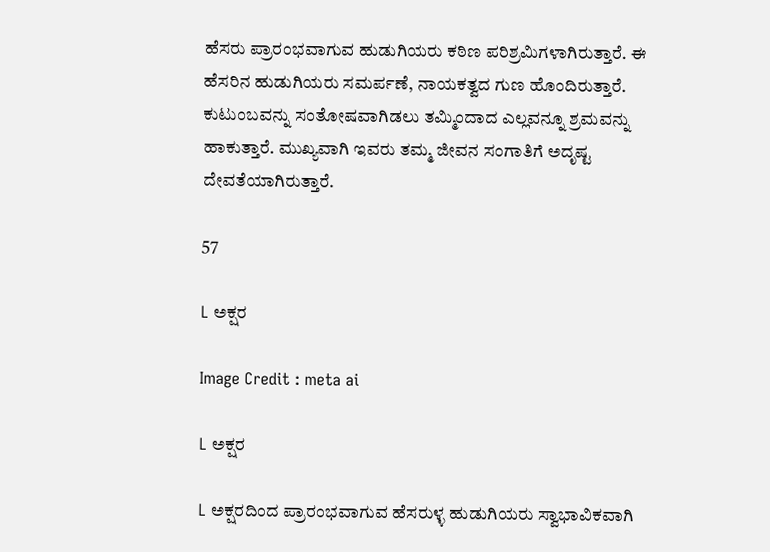ಹೆಸರು ಪ್ರಾರಂಭವಾಗುವ ಹುಡುಗಿಯರು ಕಠಿಣ ಪರಿಶ್ರಮಿಗಳಾಗಿರುತ್ತಾರೆ. ಈ ಹೆಸರಿನ ಹುಡುಗಿಯರು ಸಮರ್ಪಣೆ, ನಾಯಕತ್ವದ ಗುಣ ಹೊಂದಿರುತ್ತಾರೆ. ಕುಟುಂಬವನ್ನು ಸಂತೋಷವಾಗಿಡಲು ತಮ್ಮಿಂದಾದ ಎಲ್ಲವನ್ನೂ ಶ್ರಮವನ್ನು ಹಾಕುತ್ತಾರೆ. ಮುಖ್ಯವಾಗಿ ಇವರು ತಮ್ಮ ಜೀವನ ಸಂಗಾತಿಗೆ ಅದೃಷ್ಟ ದೇವತೆಯಾಗಿರುತ್ತಾರೆ.

57

L ಅಕ್ಷರ

Image Credit : meta ai

L ಅಕ್ಷರ

L ಅಕ್ಷರದಿಂದ ಪ್ರಾರಂಭವಾಗುವ ಹೆಸರುಳ್ಳ ಹುಡುಗಿಯರು ಸ್ವಾಭಾವಿಕವಾಗಿ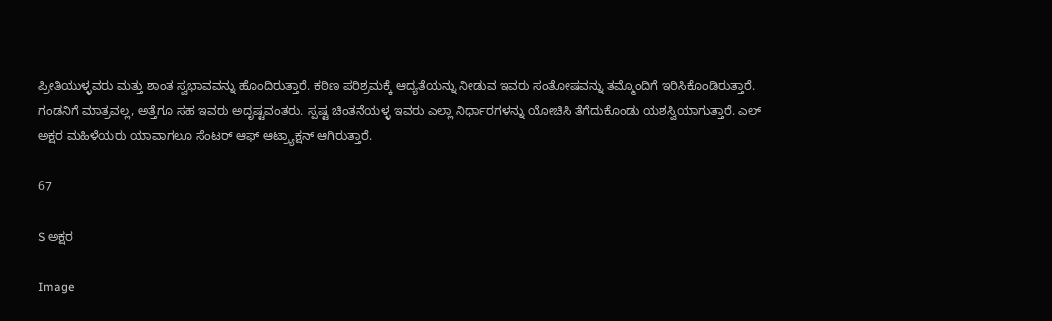ಪ್ರೀತಿಯುಳ್ಳವರು ಮತ್ತು ಶಾಂತ ಸ್ವಭಾವವನ್ನು ಹೊಂದಿರುತ್ತಾರೆ. ಕಠಿಣ ಪರಿಶ್ರಮಕ್ಕೆ ಆದ್ಯತೆಯನ್ನು ನೀಡುವ ಇವರು ಸಂತೋಷವನ್ನು ತಮ್ಮೊಂದಿಗೆ ಇರಿಸಿಕೊಂಡಿರುತ್ತಾರೆ. ಗಂಡನಿಗೆ ಮಾತ್ರವಲ್ಲ, ಅತ್ತೆಗೂ ಸಹ ಇವರು ಅದೃಷ್ಟವಂತರು. ಸ್ಪಷ್ಟ ಚಿಂತನೆಯಳ್ಳ ಇವರು ಎಲ್ಲಾ ನಿರ್ಧಾರಗಳನ್ನು ಯೋಚಿಸಿ ತೆಗೆದುಕೊಂಡು ಯಶಸ್ವಿಯಾಗುತ್ತಾರೆ. ಎಲ್ ಅಕ್ಷರ ಮಹಿಳೆಯರು ಯಾವಾಗಲೂ ಸೆಂಟರ್ ಆಫ್ ಆಟ್ರ್ಯಾಕ್ಷನ್ ಆಗಿರುತ್ತಾರೆ.

67

S ಅಕ್ಷರ

Image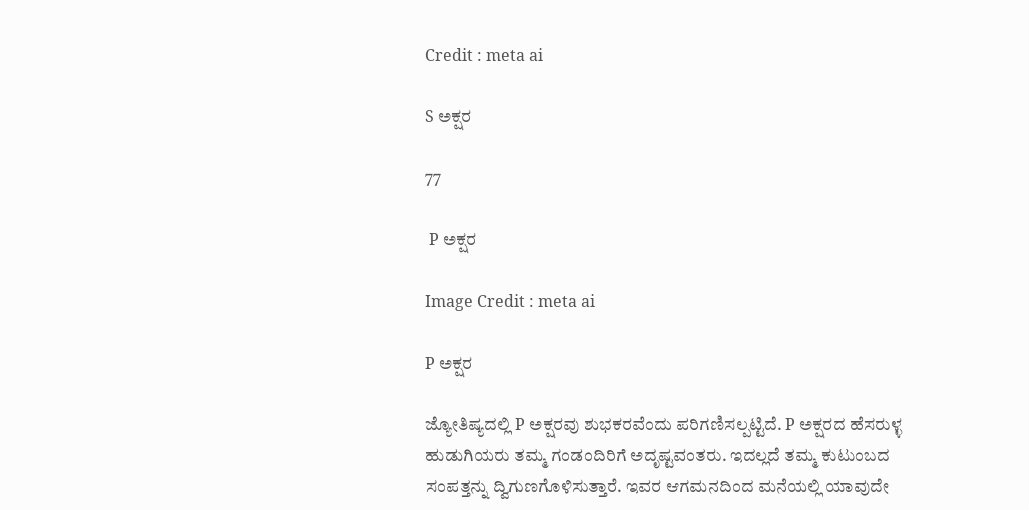Credit : meta ai

S ಅಕ್ಷರ

77

 P ಅಕ್ಷರ

Image Credit : meta ai

P ಅಕ್ಷರ

ಜ್ಯೋತಿಷ್ಯದಲ್ಲಿ P ಅಕ್ಷರವು ಶುಭಕರವೆಂದು ಪರಿಗಣಿಸಲ್ಪಟ್ಟಿದೆ. P ಅಕ್ಷರದ ಹೆಸರುಳ್ಳ ಹುಡುಗಿಯರು ತಮ್ಮ ಗಂಡಂದಿರಿಗೆ ಅದೃಷ್ಟವಂತರು. ಇದಲ್ಲದೆ ತಮ್ಮ ಕುಟುಂಬದ ಸಂಪತ್ತನ್ನು ದ್ವಿಗುಣಗೊಳಿಸುತ್ತಾರೆ. ಇವರ ಆಗಮನದಿಂದ ಮನೆಯಲ್ಲಿ ಯಾವುದೇ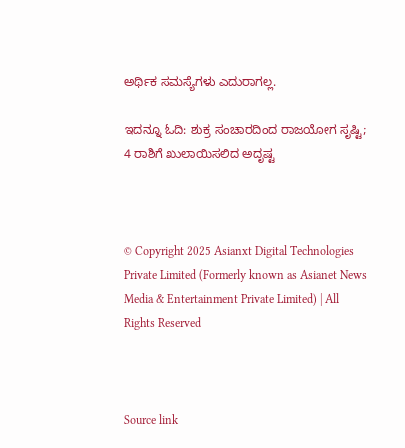ಅರ್ಥಿಕ ಸಮಸ್ಯೆಗಳು ಎದುರಾಗಲ್ಲ.

ಇದನ್ನೂ ಓದಿ: ಶುಕ್ರ ಸಂಚಾರದಿಂದ ರಾಜಯೋಗ ಸೃಷ್ಟಿ; 4 ರಾಶಿಗೆ ಖುಲಾಯಿಸಲಿದ ಅದೃಷ್ಟ



© Copyright 2025 Asianxt Digital Technologies Private Limited (Formerly known as Asianet News Media & Entertainment Private Limited) | All Rights Reserved



Source link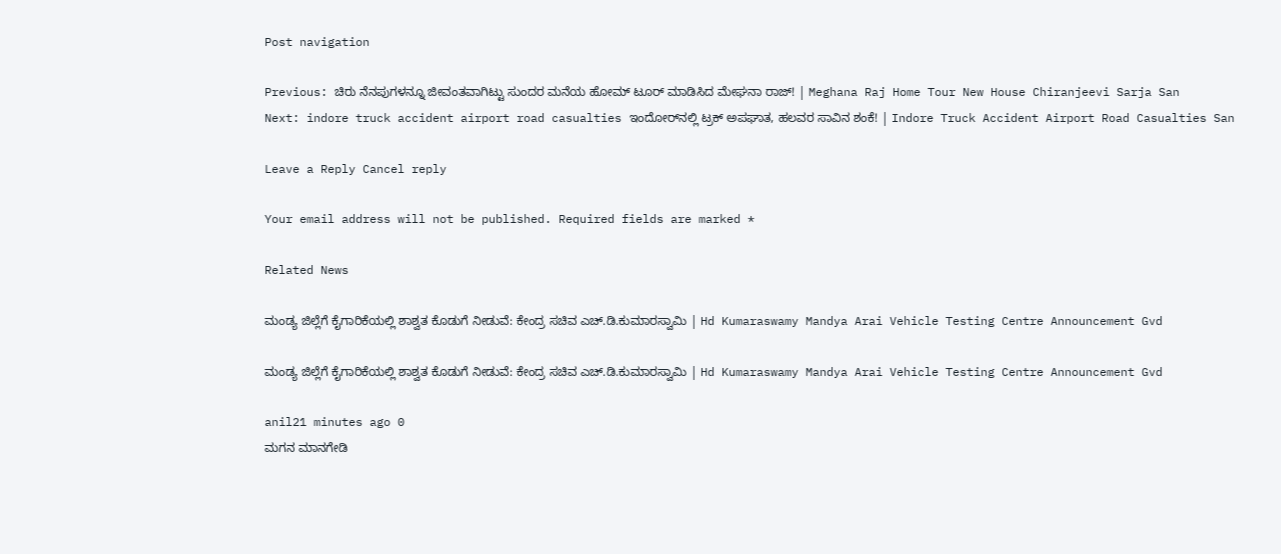Post navigation

Previous: ಚಿರು ನೆನಪುಗಳನ್ನೂ ಜೀವಂತವಾಗಿಟ್ಟು ಸುಂದರ ಮನೆಯ ಹೋಮ್‌ ಟೂರ್‌ ಮಾಡಿಸಿದ ಮೇಘನಾ ರಾಜ್‌! | Meghana Raj Home Tour New House Chiranjeevi Sarja San
Next: indore truck accident airport road casualties ಇಂದೋರ್‌ನಲ್ಲಿ ಟ್ರಕ್‌ ಅಪಘಾತ, ಹಲವರ ಸಾವಿನ ಶಂಕೆ! | Indore Truck Accident Airport Road Casualties San

Leave a Reply Cancel reply

Your email address will not be published. Required fields are marked *

Related News

ಮಂಡ್ಯ ಜಿಲ್ಲೆಗೆ ಕೈಗಾರಿಕೆಯಲ್ಲಿ ಶಾಶ್ವತ ಕೊಡುಗೆ ನೀಡುವೆ: ಕೇಂದ್ರ ಸಚಿವ ಎಚ್.ಡಿ.ಕುಮಾರಸ್ವಾಮಿ | Hd Kumaraswamy Mandya Arai Vehicle Testing Centre Announcement Gvd

ಮಂಡ್ಯ ಜಿಲ್ಲೆಗೆ ಕೈಗಾರಿಕೆಯಲ್ಲಿ ಶಾಶ್ವತ ಕೊಡುಗೆ ನೀಡುವೆ: ಕೇಂದ್ರ ಸಚಿವ ಎಚ್.ಡಿ.ಕುಮಾರಸ್ವಾಮಿ | Hd Kumaraswamy Mandya Arai Vehicle Testing Centre Announcement Gvd

anil21 minutes ago 0
ಮಗನ ಮಾನಗೇಡಿ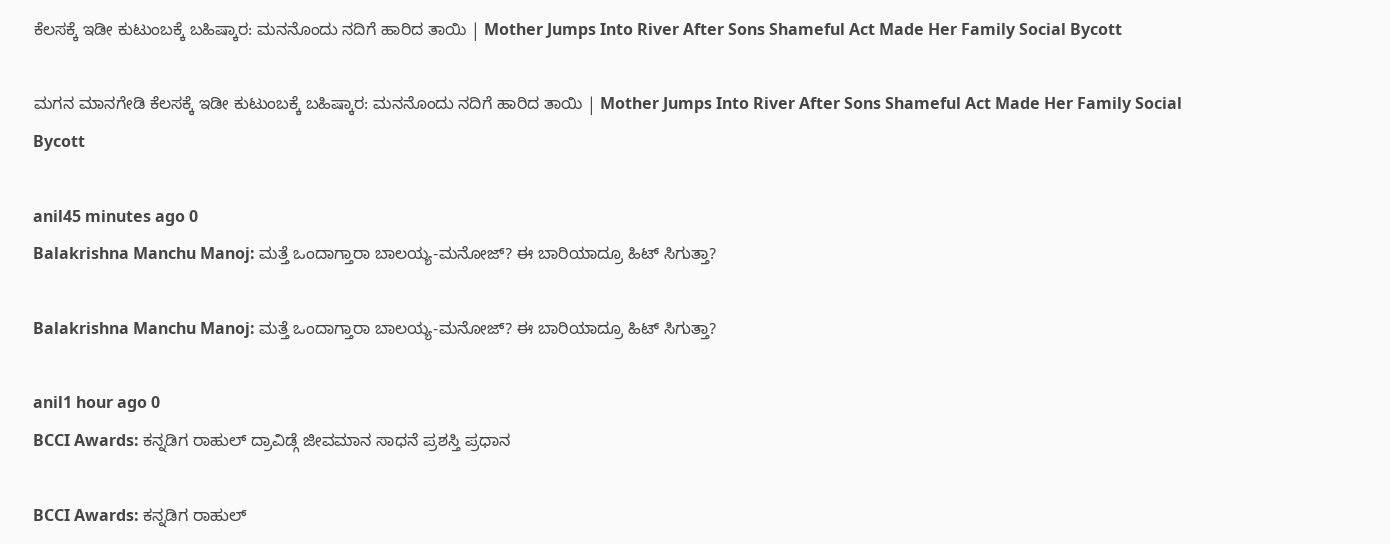ಕೆಲಸಕ್ಕೆ ಇಡೀ ಕುಟುಂಬಕ್ಕೆ ಬಹಿಷ್ಕಾರ: ಮನನೊಂದು ನದಿಗೆ ಹಾರಿದ ತಾಯಿ | Mother Jumps Into River After Sons Shameful Act Made Her Family Social Bycott

ಮಗನ ಮಾನಗೇಡಿ ಕೆಲಸಕ್ಕೆ ಇಡೀ ಕುಟುಂಬಕ್ಕೆ ಬಹಿಷ್ಕಾರ: ಮನನೊಂದು ನದಿಗೆ ಹಾರಿದ ತಾಯಿ | Mother Jumps Into River After Sons Shameful Act Made Her Family Social Bycott

anil45 minutes ago 0
Balakrishna Manchu Manoj: ಮತ್ತೆ ಒಂದಾಗ್ತಾರಾ ಬಾಲಯ್ಯ-ಮನೋಜ್? ಈ ಬಾರಿಯಾದ್ರೂ ಹಿಟ್ ಸಿಗುತ್ತಾ?

Balakrishna Manchu Manoj: ಮತ್ತೆ ಒಂದಾಗ್ತಾರಾ ಬಾಲಯ್ಯ-ಮನೋಜ್? ಈ ಬಾರಿಯಾದ್ರೂ ಹಿಟ್ ಸಿಗುತ್ತಾ?

anil1 hour ago 0
BCCI Awards: ಕನ್ನಡಿಗ ರಾಹುಲ್ ದ್ರಾವಿಡ್ಗೆ ಜೀವಮಾನ ಸಾಧನೆ ಪ್ರಶಸ್ತಿ ಪ್ರಧಾನ

BCCI Awards: ಕನ್ನಡಿಗ ರಾಹುಲ್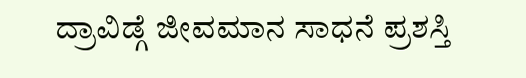ದ್ರಾವಿಡ್ಗೆ ಜೀವಮಾನ ಸಾಧನೆ ಪ್ರಶಸ್ತಿ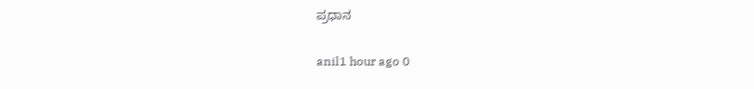ಪ್ರಧಾನ

anil1 hour ago 0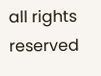all rights reserved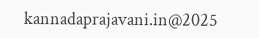kannadaprajavani.in@2025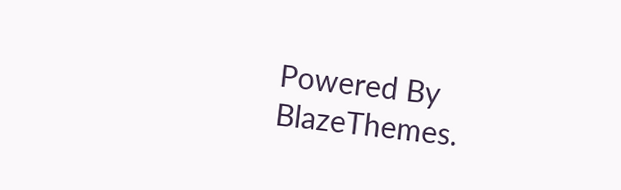Powered By BlazeThemes.